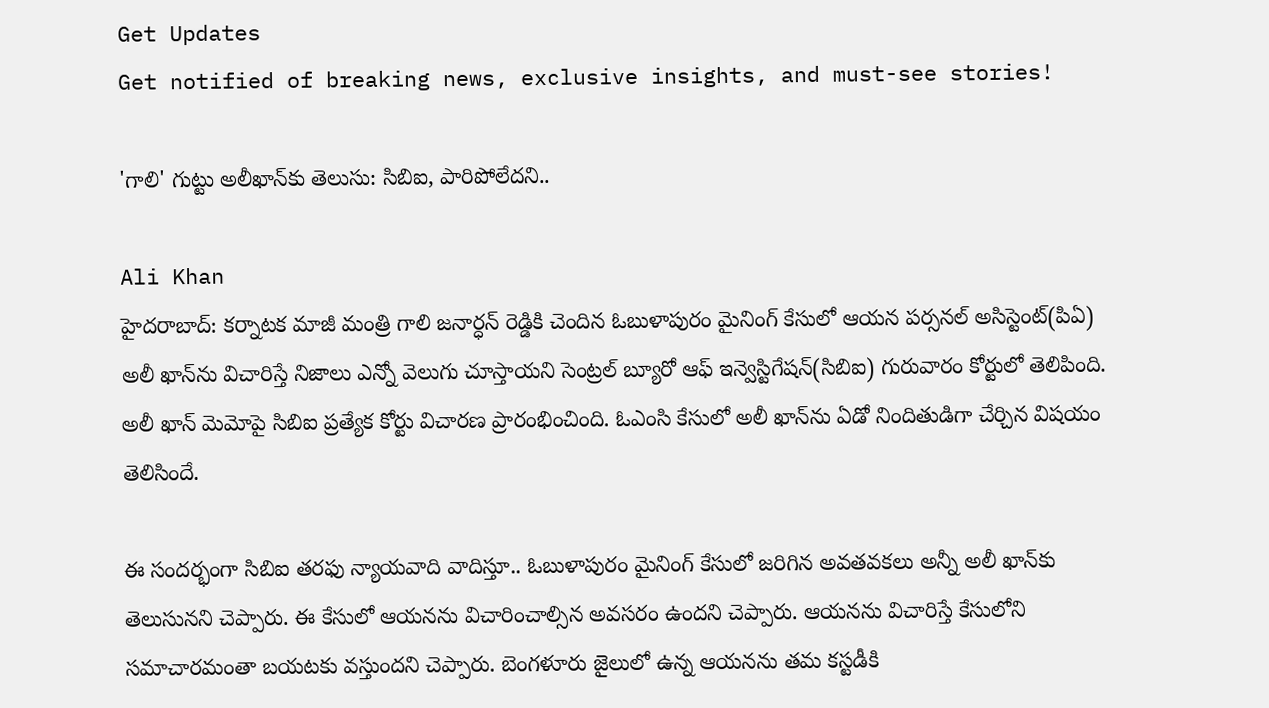Get Updates
Get notified of breaking news, exclusive insights, and must-see stories!

'గాలి' గుట్టు అలీఖాన్‌కు తెలుసు: సిబిఐ, పారిపోలేదని..

Ali Khan
హైదరాబాద్: కర్నాటక మాజీ మంత్రి గాలి జనార్ధన్ రెడ్డికి చెందిన ఓబుళాపురం మైనింగ్ కేసులో ఆయన పర్సనల్ అసిస్టెంట్(పిఏ) అలీ ఖాన్‌ను విచారిస్తే నిజాలు ఎన్నో వెలుగు చూస్తాయని సెంట్రల్ బ్యూరో ఆఫ్ ఇన్వెస్టిగేషన్(సిబిఐ) గురువారం కోర్టులో తెలిపింది. అలీ ఖాన్ మెమోపై సిబిఐ ప్రత్యేక కోర్టు విచారణ ప్రారంభించింది. ఓఎంసి కేసులో అలీ ఖాన్‌ను ఏడో నిందితుడిగా చేర్చిన విషయం తెలిసిందే.

ఈ సందర్భంగా సిబిఐ తరఫు న్యాయవాది వాదిస్తూ.. ఓబుళాపురం మైనింగ్ కేసులో జరిగిన అవతవకలు అన్నీ అలీ ఖాన్‌కు తెలుసునని చెప్పారు. ఈ కేసులో ఆయనను విచారించాల్సిన అవసరం ఉందని చెప్పారు. ఆయనను విచారిస్తే కేసులోని సమాచారమంతా బయటకు వస్తుందని చెప్పారు. బెంగళూరు జైలులో ఉన్న ఆయనను తమ కస్టడీకి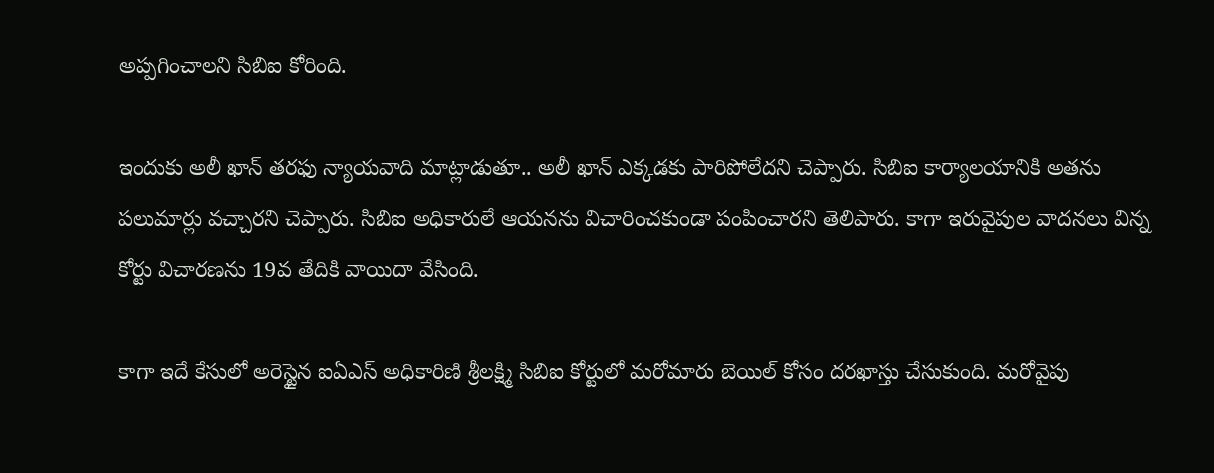అప్పగించాలని సిబిఐ కోరింది.

ఇందుకు అలీ ఖాన్ తరఫు న్యాయవాది మాట్లాడుతూ.. అలీ ఖాన్ ఎక్కడకు పారిపోలేదని చెప్పారు. సిబిఐ కార్యాలయానికి అతను పలుమార్లు వచ్చారని చెప్పారు. సిబిఐ అధికారులే ఆయనను విచారించకుండా పంపించారని తెలిపారు. కాగా ఇరువైపుల వాదనలు విన్న కోర్టు విచారణను 19వ తేదికి వాయిదా వేసింది.

కాగా ఇదే కేసులో అరెస్టైన ఐఏఎస్ అధికారిణి శ్రీలక్ష్మి సిబిఐ కోర్టులో మరోమారు బెయిల్ కోసం దరఖాస్తు చేసుకుంది. మరోవైపు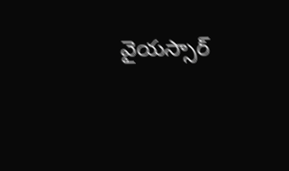వైయస్సార్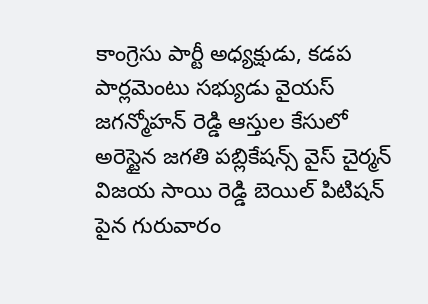కాంగ్రెసు పార్టీ అధ్యక్షుడు, కడప పార్లమెంటు సభ్యుడు వైయస్ జగన్మోహన్ రెడ్డి ఆస్తుల కేసులో అరెస్టైన జగతి పబ్లికేషన్స్ వైస్ చైర్మన్ విజయ సాయి రెడ్డి బెయిల్ పిటిషన్ పైన గురువారం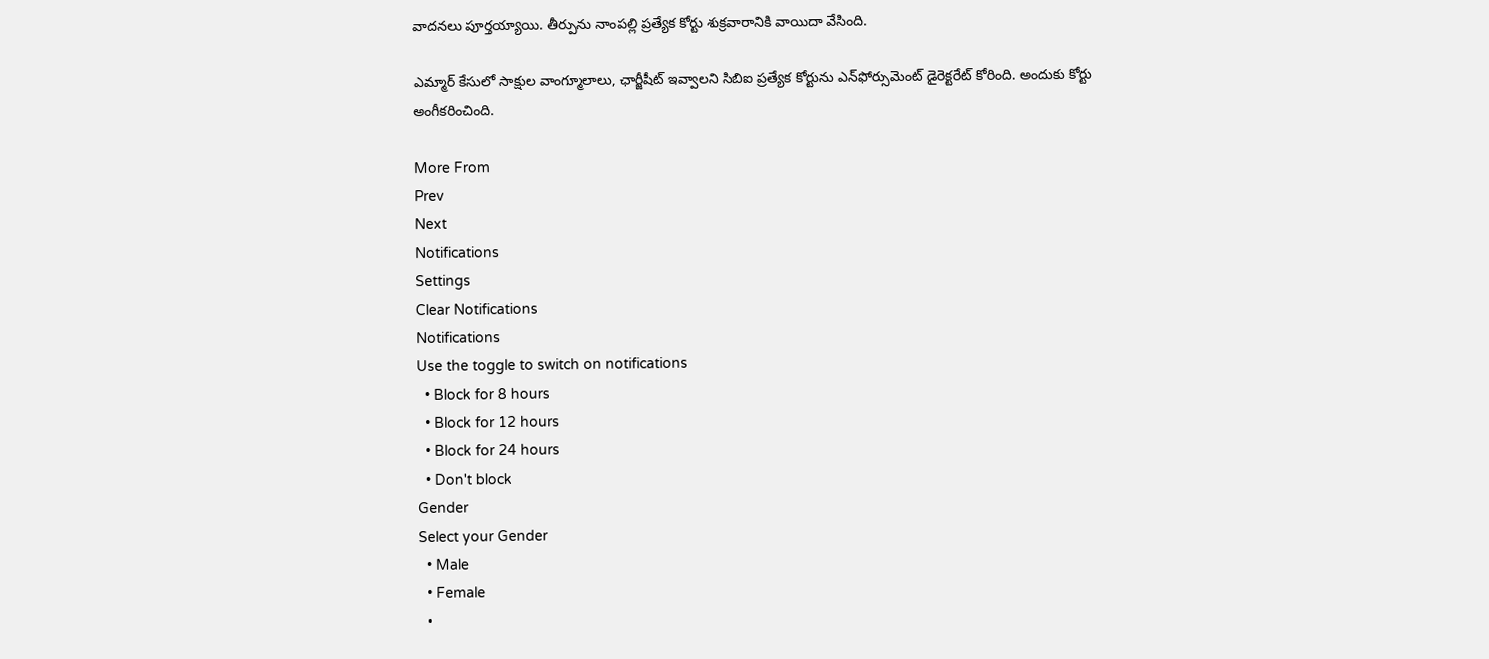వాదనలు పూర్తయ్యాయి. తీర్పును నాంపల్లి ప్రత్యేక కోర్టు శుక్రవారానికి వాయిదా వేసింది.

ఎమ్మార్ కేసులో సాక్షుల వాంగ్మూలాలు, ఛార్జీషీట్ ఇవ్వాలని సిబిఐ ప్రత్యేక కోర్టును ఎన్‌ఫోర్సుమెంట్ డైరెక్టరేట్ కోరింది. అందుకు కోర్టు అంగీకరించింది.

More From
Prev
Next
Notifications
Settings
Clear Notifications
Notifications
Use the toggle to switch on notifications
  • Block for 8 hours
  • Block for 12 hours
  • Block for 24 hours
  • Don't block
Gender
Select your Gender
  • Male
  • Female
  •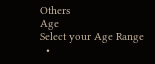Others
Age
Select your Age Range
  •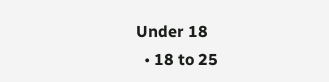Under 18
  • 18 to 25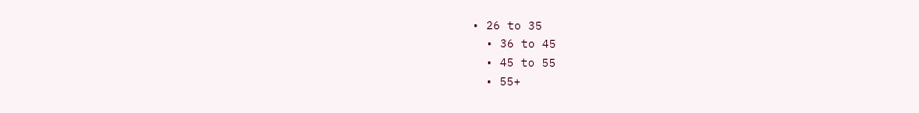• 26 to 35
  • 36 to 45
  • 45 to 55
  • 55+